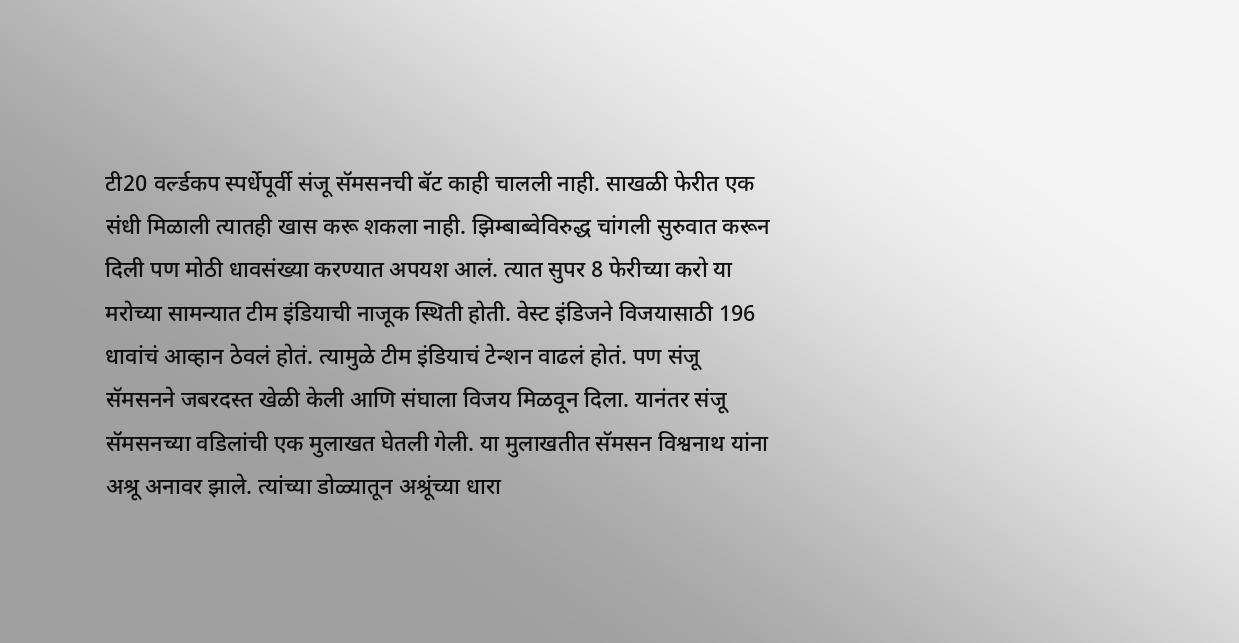टी20 वर्ल्डकप स्पर्धेपूर्वी संजू सॅमसनची बॅट काही चालली नाही. साखळी फेरीत एक संधी मिळाली त्यातही खास करू शकला नाही. झिम्बाब्वेविरुद्ध चांगली सुरुवात करून दिली पण मोठी धावसंख्या करण्यात अपयश आलं. त्यात सुपर 8 फेरीच्या करो या मरोच्या सामन्यात टीम इंडियाची नाजूक स्थिती होती. वेस्ट इंडिजने विजयासाठी 196 धावांचं आव्हान ठेवलं होतं. त्यामुळे टीम इंडियाचं टेन्शन वाढलं होतं. पण संजू सॅमसनने जबरदस्त खेळी केली आणि संघाला विजय मिळवून दिला. यानंतर संजू सॅमसनच्या वडिलांची एक मुलाखत घेतली गेली. या मुलाखतीत सॅमसन विश्वनाथ यांना अश्रू अनावर झाले. त्यांच्या डोळ्यातून अश्रूंच्या धारा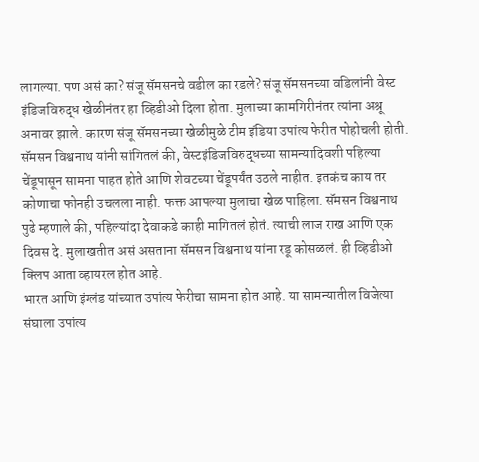लागल्या. पण असं का? संजू सॅमसनचे वडील का रडले? संजू सॅमसनच्या वडिलांनी वेस्ट इंडिजविरुद्ध खेळीनंतर हा व्हिडीओ दिला होता. मुलाच्या कामगिरीनंतर त्यांना अश्रू अनावर झाले. कारण संजू सॅमसनच्या खेळीमुळे टीम इंडिया उपांत्य फेरीत पोहोचली होती.
सॅमसन विश्वनाथ यांनी सांगितलं की, वेस्टइंडिजविरुद्धच्या सामन्यादिवशी पहिल्या चेंडूपासून सामना पाहत होते आणि शेवटच्या चेंडूपर्यंत उठले नाहीत. इतकंच काय तर कोणाचा फोनही उचलला नाही. फक्त आपल्या मुलाचा खेळ पाहिला. सॅमसन विश्वनाथ पुढे म्हणाले की, पहिल्यांदा देवाकडे काही मागितलं होतं. त्याची लाज राख आणि एक दिवस दे. मुलाखतीत असं असताना सॅमसन विश्वनाथ यांना रडू कोसळलं. ही व्हिडीओ क्लिप आता व्हायरल होत आहे.
भारत आणि इंग्लंड यांच्यात उपांत्य फेरीचा सामना होत आहे. या सामन्यातील विजेत्या संघाला उपांत्य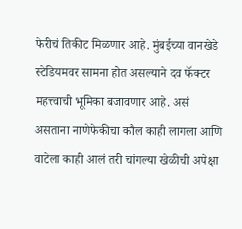फेरीचं तिकीट मिळणार आहे. मुंबईच्या वानखेडे स्टेडियमवर सामना होत असल्याने दव फॅक्टर महत्त्वाची भूमिका बजावणार आहे. असं असताना नाणेफेकीचा कौल काही लागला आणि वाटेला काही आलं तरी चांगल्या खेळीची अपेक्षा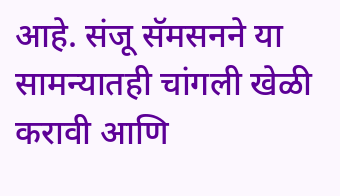आहे. संजू सॅमसनने या सामन्यातही चांगली खेळी करावी आणि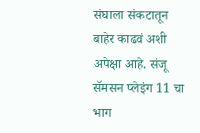संघाला संकटातून बाहेर काढवं अशी अपेक्षा आहे. संजू सॅमसन प्लेइंग 11 चा भाग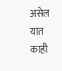असेल यात काही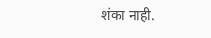शंका नाही.